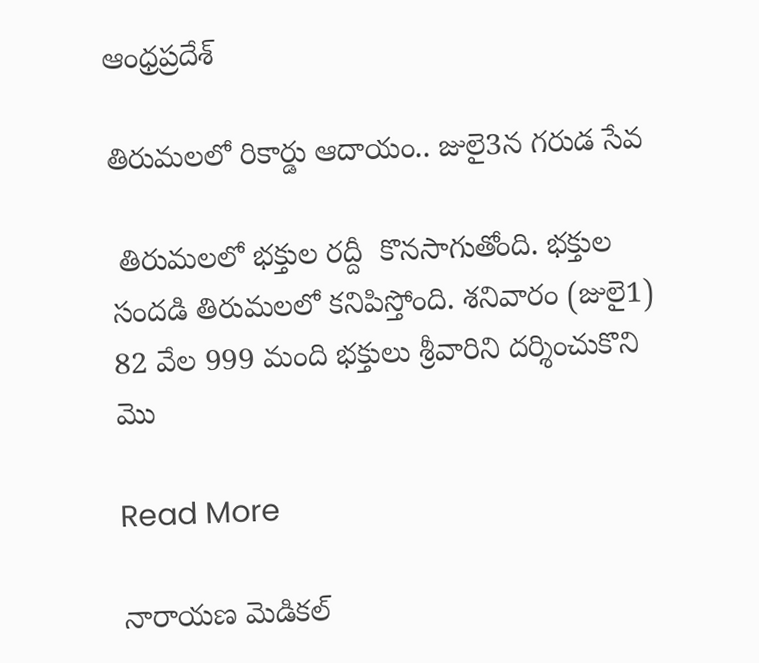ఆంధ్రప్రదేశ్

తిరుమలలో రికార్డు ఆదాయం.. జులై3న గరుడ సేవ

 తిరుమలలో భక్తుల రద్దీ  కొనసాగుతోంది. భక్తుల సందడి తిరుమలలో కనిపిస్తోంది. శనివారం (జులై1) 82 వేల 999 మంది భక్తులు శ్రీవారిని దర్శించుకొని మొ

Read More

నారాయణ మెడికల్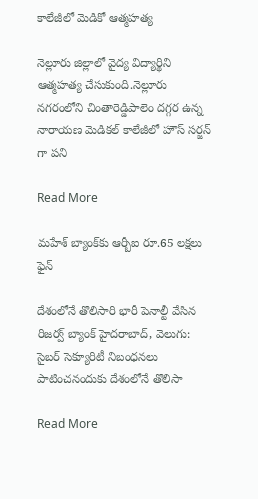కాలేజీలో మెడికో ఆత్మహత్య

నెల్లూరు జిల్లాలో వైద్య విద్యార్థిని ఆత్మహత్య చేసుకుంది.నెల్లూరు నగరంలోని చింతారెడ్డిపాలెం దగ్గర ఉన్న  నారాయణ మెడికల్ కాలేజీలో హౌస్ సర్జన్ గా పని

Read More

మహేశ్‌‌ బ్యాంక్‌‌కు ఆర్బీఐ రూ.65 లక్షలు ఫైన్

దేశంలోనే తొలిసారి భారీ పెనాల్టీ వేసిన రిజర్వ్ బ్యాంక్ హైదరాబాద్‌‌, వెలుగు: సైబర్ సెక్యూరిటీ నిబంధనలు పాటించనందుకు దేశంలోనే తొలిసా

Read More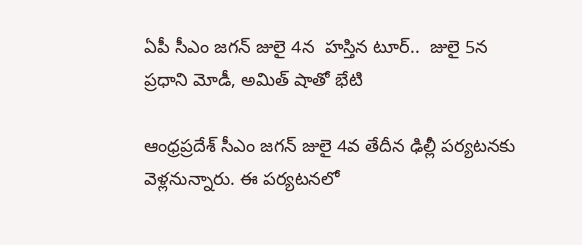ఏపీ సీఎం జగన్ జులై 4న  హస్తిన టూర్..  జులై 5న ప్రధాని మోడీ, అమిత్ షాతో భేటి

ఆంధ్రప్రదేశ్ సీఎం జగన్ జులై 4వ తేదీన ఢిల్లీ పర్యటనకు వెళ్లనున్నారు. ఈ పర్యటనలో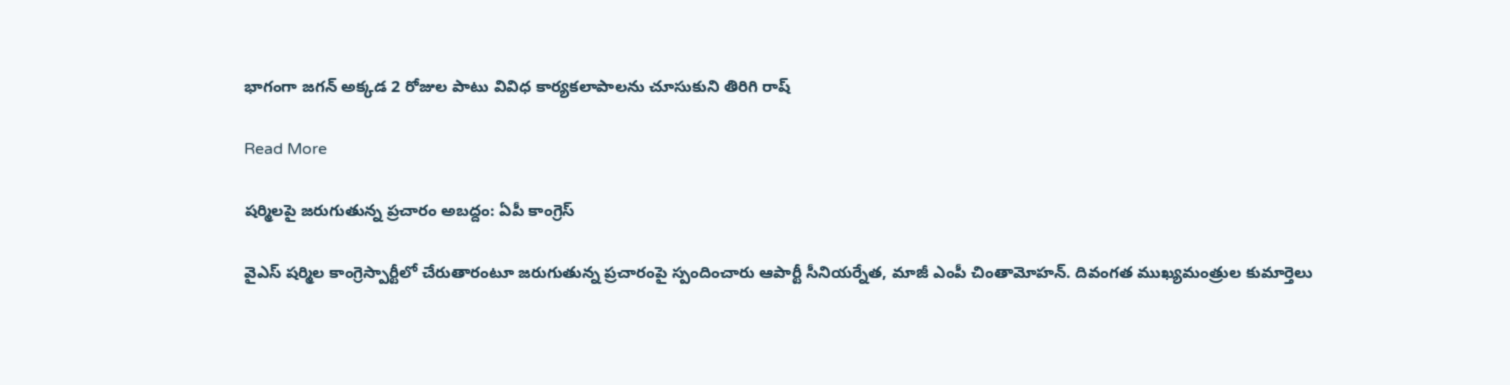భాగంగా జగన్ అక్కడ 2 రోజుల పాటు వివిధ కార్యకలాపాలను చూసుకుని తిరిగి రాష్

Read More

షర్మిలపై జరుగుతున్న ప్రచారం అబద్దం: ఏపీ కాంగ్రెస్

వైఎస్ షర్మిల కాంగ్రెస్పార్టీలో చేరుతారంటూ జరుగుతున్న ప్రచారంపై స్పందించారు ఆపార్టీ సీనియర్నేత, మాజీ ఎంపీ చింతామోహన్. దివంగత ముఖ్యమంత్రుల కుమార్తెలు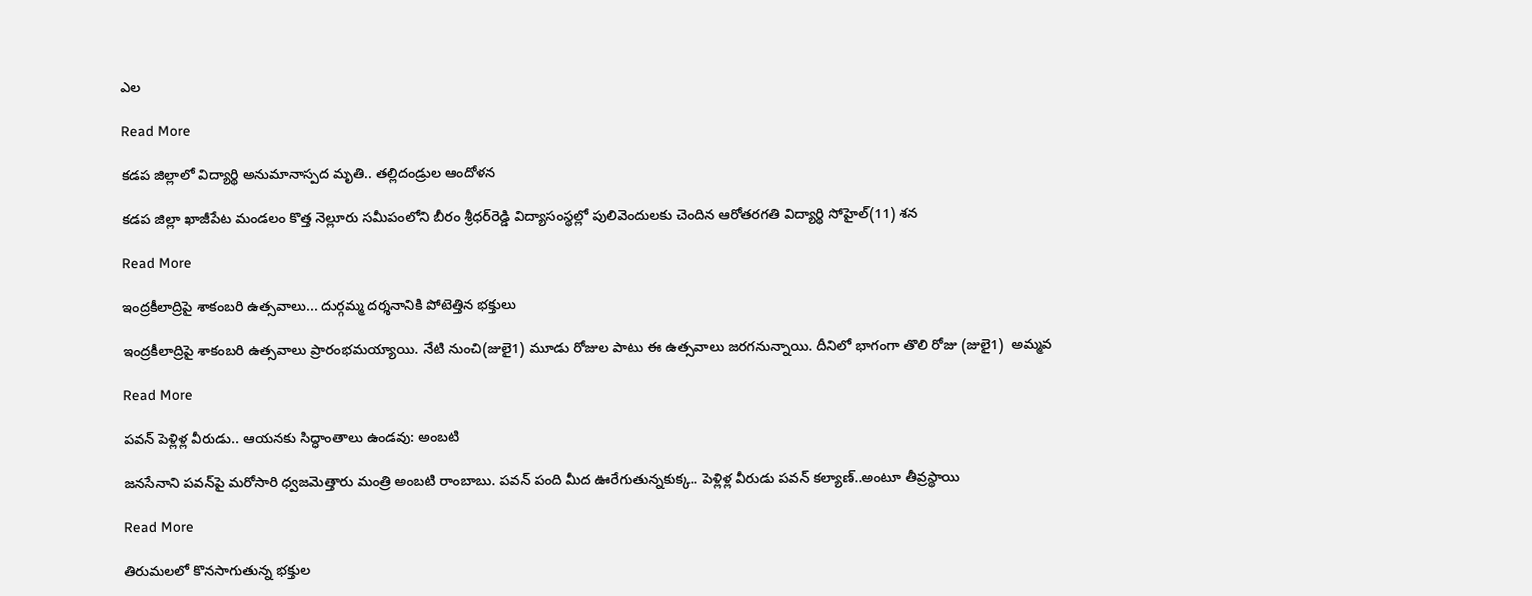ఎల

Read More

కడప జిల్లాలో విద్యార్థి అనుమానాస్పద మృతి.. తల్లిదండ్రుల ఆందోళన

కడప జిల్లా ఖాజీపేట మండలం కొత్త నెల్లూరు సమీపంలోని బీరం శ్రీధర్‌రెడ్డి విద్యాసంస్థల్లో పులివెందులకు చెందిన ఆరోతరగతి విద్యార్థి సోహైల్‌(11) శన

Read More

ఇంద్రకీలాద్రిపై శాకంబరి ఉత్సవాలు... దుర్గమ్మ దర్శనానికి పోటెత్తిన భక్తులు

ఇంద్రకీలాద్రిపై శాకంబరి ఉత్సవాలు ప్రారంభమయ్యాయి. నేటి నుంచి(జులై1) మూడు రోజుల పాటు ఈ ఉత్సవాలు జరగనున్నాయి. దీనిలో భాగంగా తొలి రోజు (జులై1)  అమ్మవ

Read More

పవన్ పెళ్లిళ్ల వీరుడు.. ఆయనకు సిద్ధాంతాలు ఉండవు: అంబటి

జనసేనాని పవన్‌పై మరోసారి ధ్వజమెత్తారు మంత్రి అంబటి రాంబాబు. పవన్ పంది మీద ఊరేగుతున్నకుక్క.. పెళ్లిళ్ల వీరుడు పవన్ కల్యాణ్‌..అంటూ తీవ్రస్థాయి

Read More

తిరుమలలో కొనసాగుతున్న భక్తుల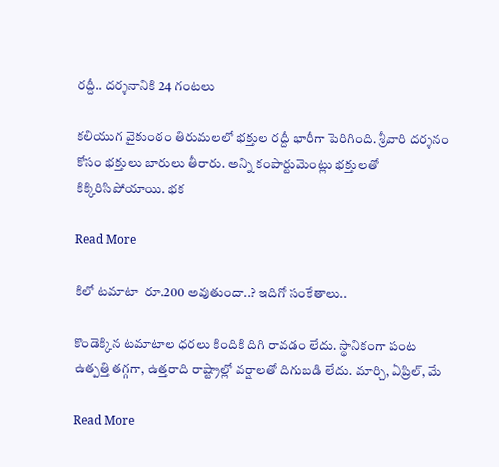రద్దీ.. దర్శనానికి 24 గంటలు

కలియుగ వైకుంఠం తిరుమలలో భక్తుల రద్దీ భారీగా పెరిగింది. శ్రీవారి దర్శనం కోసం భక్తులు బారులు తీరారు. అన్ని కంపార్టుమెంట్లు భక్తులతో కిక్కిరిసిపోయాయి. భక

Read More

కిలో టమాటా  రూ.200 అవుతుందా..? ఇదిగో సంకేతాలు..

కొండెక్కిన టమాటాల ధరలు కిందికి దిగి రావడం లేదు. స్థానికంగా పంట ఉత్పత్తి తగ్గగా, ఉత్తరాది రాష్ట్రాల్లో వర్షాలతో దిగుబడి లేదు. మార్చి, ఏప్రిల్‌, మే

Read More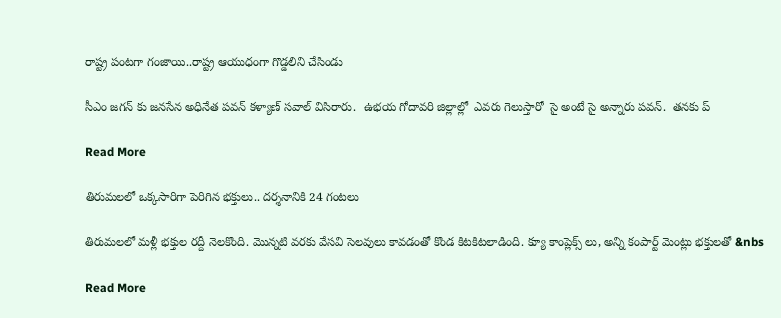రాష్ట్ర పంటగా గంజాయి..రాష్ట్ర ఆయుధంగా గొడ్డలిని చేసిండు

సీఎం జగన్ కు జనసేన అధినేత పవన్ కళ్యాణ్ సవాల్ విసిరారు.  ఉభయ గోదావరి జిల్లాల్లో  ఎవరు గెలుస్తారో  సై అంటే సై అన్నారు పవన్.  తనకు ప్

Read More

తిరుమలలో ఒక్కసారిగా పెరిగిన భక్తులు.. దర్శనానికి 24 గంటలు

తిరుమలలో మళ్లీ భక్తుల రద్దీ నెలకొంది. మొన్నటి వరకు వేసవి సెలవులు కావడంతో కొండ కిటకిటలాడింది. క్యూ కాంప్లెక్స్ లు, అన్ని కంపార్ట్ మెంట్లు భక్తులతో &nbs

Read More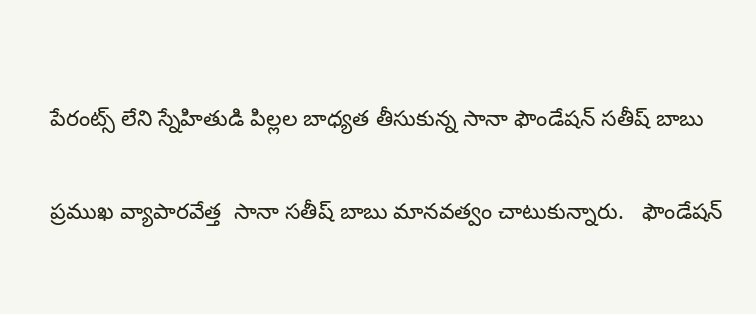పేరంట్స్ లేని స్నేహితుడి పిల్లల బాధ్యత తీసుకున్న సానా ఫౌండేషన్ సతీష్ బాబు

ప్రముఖ వ్యాపారవేత్త  సానా సతీష్ బాబు మానవత్వం చాటుకున్నారు.   ఫౌండేషన్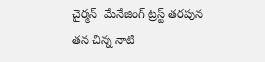చైర్మన్  మేనేజింగ్ ట్రస్ట్ తరపున తన చిన్న నాటి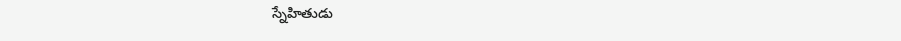స్నేహితుడు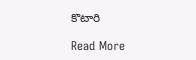కొటారి

Read More